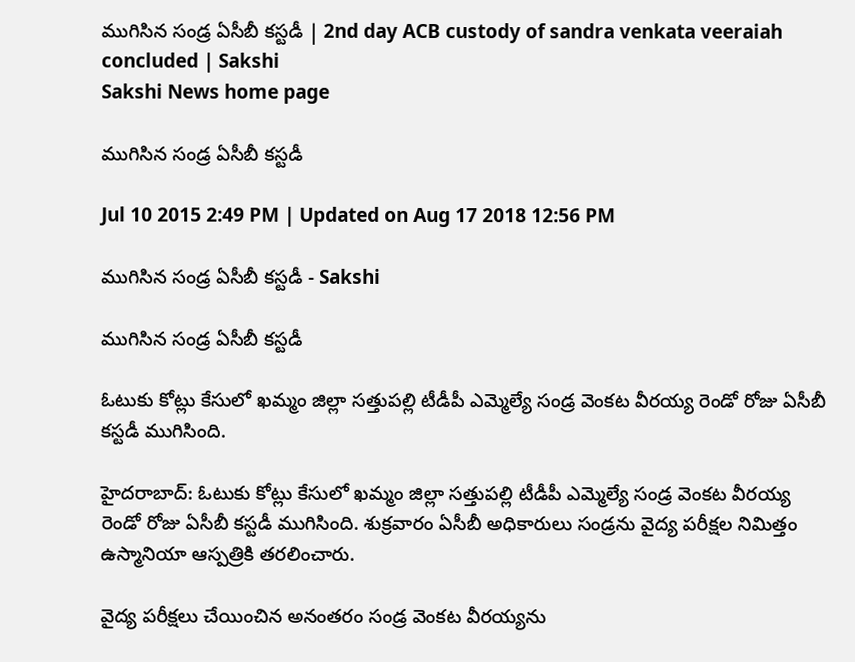ముగిసిన సండ్ర ఏసీబీ కస్టడీ | 2nd day ACB custody of sandra venkata veeraiah concluded | Sakshi
Sakshi News home page

ముగిసిన సండ్ర ఏసీబీ కస్టడీ

Jul 10 2015 2:49 PM | Updated on Aug 17 2018 12:56 PM

ముగిసిన సండ్ర ఏసీబీ కస్టడీ - Sakshi

ముగిసిన సండ్ర ఏసీబీ కస్టడీ

ఓటుకు కోట్లు కేసులో ఖమ్మం జిల్లా సత్తుపల్లి టీడీపీ ఎమ్మెల్యే సండ్ర వెంకట వీరయ్య రెండో రోజు ఏసీబీ కస్టడీ ముగిసింది.

హైదరాబాద్: ఓటుకు కోట్లు కేసులో ఖమ్మం జిల్లా సత్తుపల్లి టీడీపీ ఎమ్మెల్యే సండ్ర వెంకట వీరయ్య రెండో రోజు ఏసీబీ కస్టడీ ముగిసింది. శుక్రవారం ఏసీబీ అధికారులు సండ్రను వైద్య పరీక్షల నిమిత్తం ఉస్మానియా ఆస్పత్రికి తరలించారు.

వైద్య పరీక్షలు చేయించిన అనంతరం సండ్ర వెంకట వీరయ్యను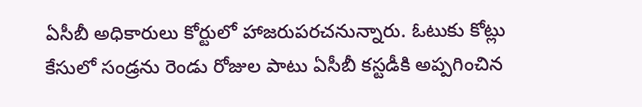ఏసీబీ అధికారులు కోర్టులో హాజరుపరచనున్నారు. ఓటుకు కోట్లు కేసులో సండ్రను రెండు రోజుల పాటు ఏసీబీ కస్టడీకి అప్పగించిన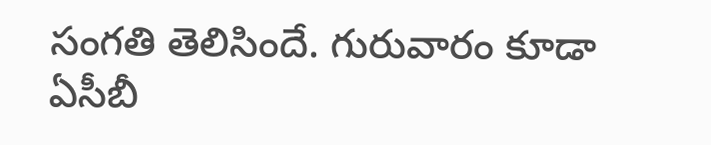సంగతి తెలిసిందే. గురువారం కూడా ఏసీబీ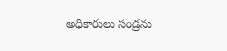అధికారులు సండ్రను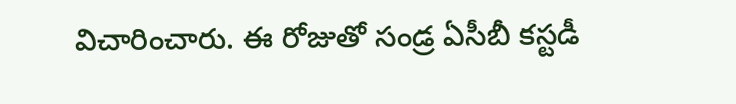విచారించారు. ఈ రోజుతో సండ్ర ఏసీబీ కస్టడీ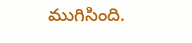ముగిసింది.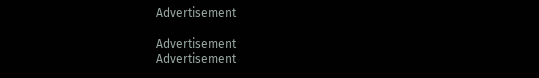Advertisement

Advertisement
Advertisement